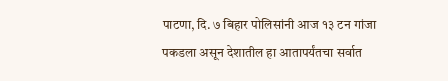पाटणा, दि. ७ बिहार पोलिसांनी आज १३ टन गांजा पकडला असून देशातील हा आतापर्यंतचा सर्वात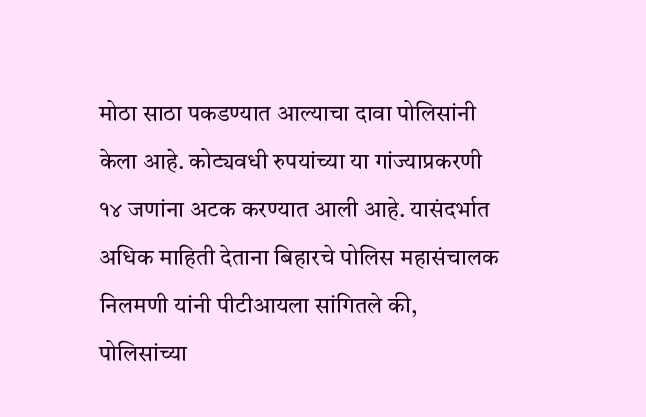मोठा साठा पकडण्यात आल्याचा दावा पोलिसांनी केला आहे. कोट्यवधी रुपयांच्या या गांज्याप्रकरणी १४ जणांना अटक करण्यात आली आहे. यासंदर्भात अधिक माहिती देताना बिहारचे पोलिस महासंचालक निलमणी यांनी पीटीआयला सांगितले की, पोलिसांच्या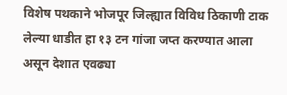विशेष पथकाने भोजपूर जिल्ह्यात विविध ठिकाणी टाक लेल्या धाडीत हा १३ टन गांजा जप्त करण्यात आला असून देशात एवढ्या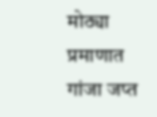मोठ्या प्रमाणात गांजा जप्त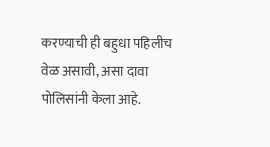करण्याची ही बहुधा पहिलीच वेळ असावी, असा दावा पोलिसांनी केला आहे.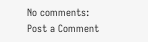No comments:
Post a Comment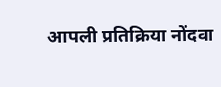आपली प्रतिक्रिया नोंदवा